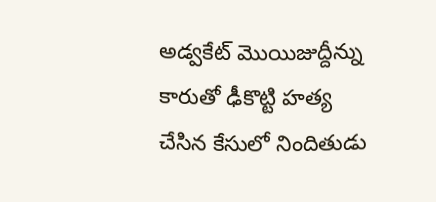అడ్వకేట్ మొయిజుద్దీన్ను కారుతో ఢీకొట్టి హత్య చేసిన కేసులో నిందితుడు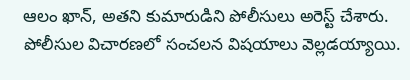ఆలం ఖాన్, అతని కుమారుడిని పోలీసులు అరెస్ట్ చేశారు. పోలీసుల విచారణలో సంచలన విషయాలు వెల్లడయ్యాయి.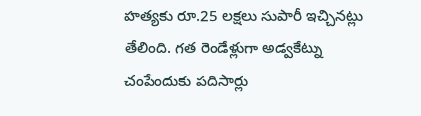హత్యకు రూ.25 లక్షలు సుపారీ ఇచ్చినట్లు తేలింది. గత రెండేళ్లుగా అడ్వకేట్ను చంపేందుకు పదిసార్లు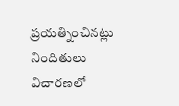ప్రయత్నించినట్లు నిందితులు విచారణలో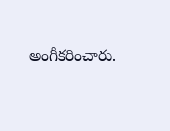అంగీకరించారు.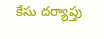కేసు దర్యాప్తు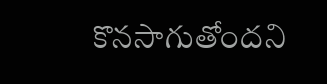కొనసాగుతోందని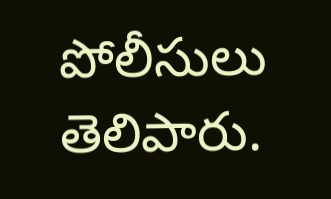పోలీసులు తెలిపారు.